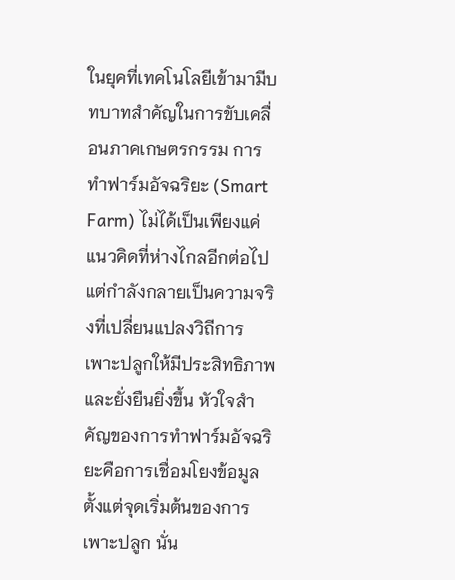ในยุคที่เทคโนโลยีเข้ามามีบทบาทสำคัญในการขับเคลื่อนภาคเกษตรกรรม การทำฟาร์มอัจฉริยะ (Smart Farm) ไม่ได้เป็นเพียงแค่แนวคิดที่ห่างไกลอีกต่อไป แต่กำลังกลายเป็นความจริงที่เปลี่ยนแปลงวิถีการเพาะปลูกให้มีประสิทธิภาพและยั่งยืนยิ่งขึ้น หัวใจสำคัญของการทำฟาร์มอัจฉริยะคือการเชื่อมโยงข้อมูล ตั้งแต่จุดเริ่มต้นของการเพาะปลูก นั่น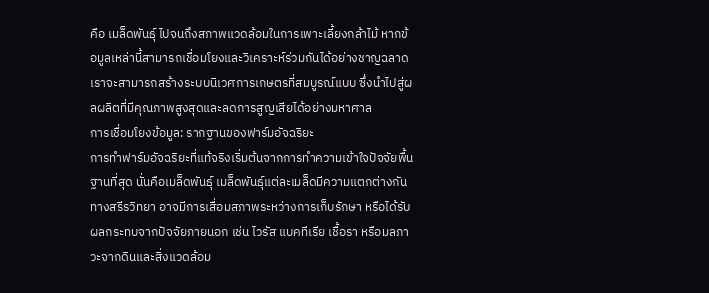คือ เมล็ดพันธุ์ ไปจนถึงสภาพแวดล้อมในการเพาะเลี้ยงกล้าไม้ หากข้อมูลเหล่านี้สามารถเชื่อมโยงและวิเคราะห์ร่วมกันได้อย่างชาญฉลาด เราจะสามารถสร้างระบบนิเวศการเกษตรที่สมบูรณ์แบบ ซึ่งนำไปสู่ผลผลิตที่มีคุณภาพสูงสุดและลดการสูญเสียได้อย่างมหาศาล
การเชื่อมโยงข้อมูล: รากฐานของฟาร์มอัจฉริยะ
การทำฟาร์มอัจฉริยะที่แท้จริงเริ่มต้นจากการทำความเข้าใจปัจจัยพื้นฐานที่สุด นั่นคือเมล็ดพันธุ์ เมล็ดพันธุ์แต่ละเมล็ดมีความแตกต่างกันทางสรีรวิทยา อาจมีการเสื่อมสภาพระหว่างการเก็บรักษา หรือได้รับผลกระทบจากปัจจัยภายนอก เช่น ไวรัส แบคทีเรีย เชื้อรา หรือมลภาวะจากดินและสิ่งแวดล้อม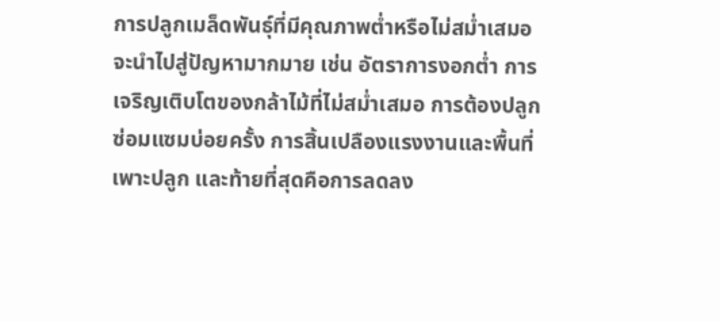การปลูกเมล็ดพันธุ์ที่มีคุณภาพต่ำหรือไม่สม่ำเสมอจะนำไปสู่ปัญหามากมาย เช่น อัตราการงอกต่ำ การเจริญเติบโตของกล้าไม้ที่ไม่สม่ำเสมอ การต้องปลูกซ่อมแซมบ่อยครั้ง การสิ้นเปลืองแรงงานและพื้นที่เพาะปลูก และท้ายที่สุดคือการลดลง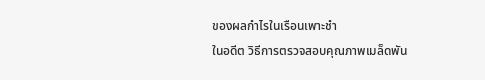ของผลกำไรในเรือนเพาะชำ
ในอดีต วิธีการตรวจสอบคุณภาพเมล็ดพัน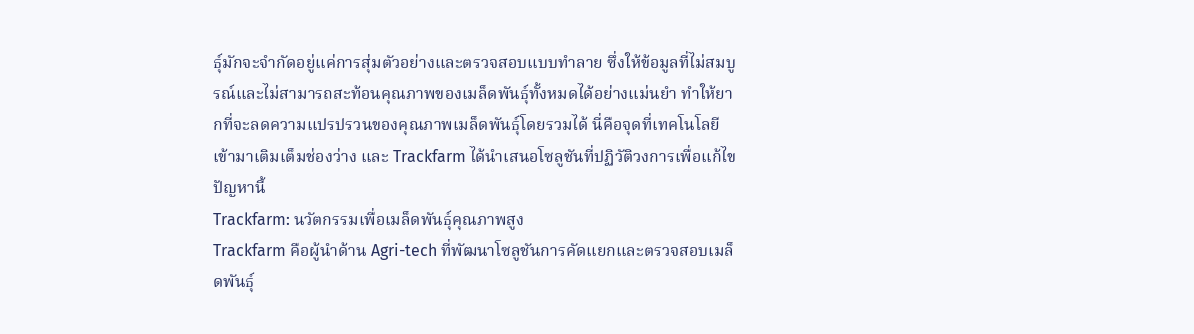ธุ์มักจะจำกัดอยู่แค่การสุ่มตัวอย่างและตรวจสอบแบบทำลาย ซึ่งให้ข้อมูลที่ไม่สมบูรณ์และไม่สามารถสะท้อนคุณภาพของเมล็ดพันธุ์ทั้งหมดได้อย่างแม่นยำ ทำให้ยากที่จะลดความแปรปรวนของคุณภาพเมล็ดพันธุ์โดยรวมได้ นี่คือจุดที่เทคโนโลยีเข้ามาเติมเต็มช่องว่าง และ Trackfarm ได้นำเสนอโซลูชันที่ปฏิวัติวงการเพื่อแก้ไขปัญหานี้
Trackfarm: นวัตกรรมเพื่อเมล็ดพันธุ์คุณภาพสูง
Trackfarm คือผู้นำด้าน Agri-tech ที่พัฒนาโซลูชันการคัดแยกและตรวจสอบเมล็ดพันธุ์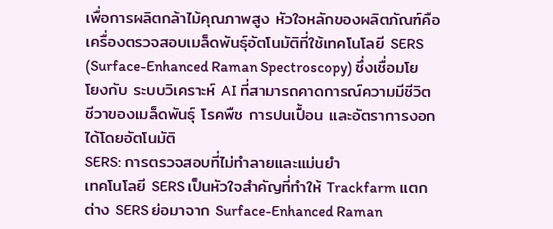เพื่อการผลิตกล้าไม้คุณภาพสูง หัวใจหลักของผลิตภัณฑ์คือ เครื่องตรวจสอบเมล็ดพันธุ์อัตโนมัติที่ใช้เทคโนโลยี SERS (Surface-Enhanced Raman Spectroscopy) ซึ่งเชื่อมโยโยงกับ ระบบวิเคราะห์ AI ที่สามารถคาดการณ์ความมีชีวิตชีวาของเมล็ดพันธุ์ โรคพืช การปนเปื้อน และอัตราการงอกได้โดยอัตโนมัติ
SERS: การตรวจสอบที่ไม่ทำลายและแม่นยำ
เทคโนโลยี SERS เป็นหัวใจสำคัญที่ทำให้ Trackfarm แตกต่าง SERS ย่อมาจาก Surface-Enhanced Raman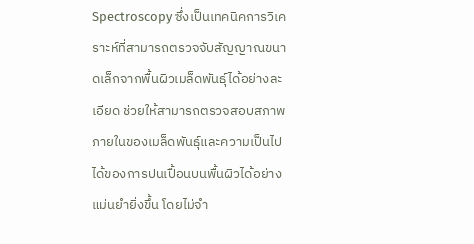Spectroscopy ซึ่งเป็นเทคนิคการวิเคราะห์ที่สามารถตรวจจับสัญญาณขนาดเล็กจากพื้นผิวเมล็ดพันธุ์ได้อย่างละเอียด ช่วยให้สามารถตรวจสอบสภาพภายในของเมล็ดพันธุ์และความเป็นไปได้ของการปนเปื้อนบนพื้นผิวได้อย่างแม่นยำยิ่งขึ้น โดยไม่จำ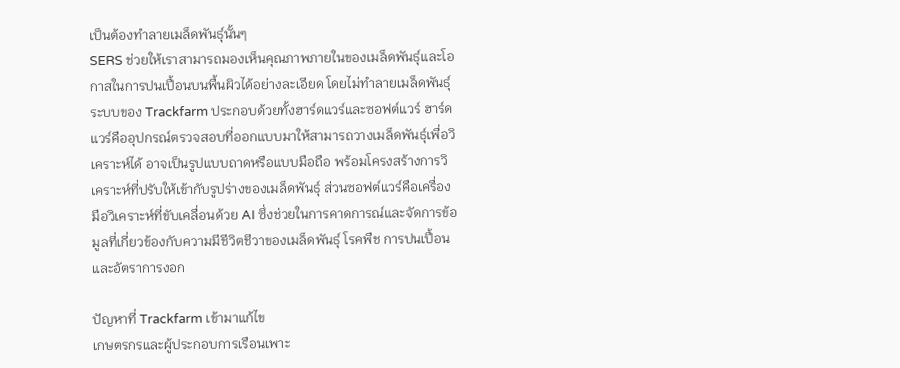เป็นต้องทำลายเมล็ดพันธุ์นั้นๆ
SERS ช่วยให้เราสามารถมองเห็นคุณภาพภายในของเมล็ดพันธุ์และโอกาสในการปนเปื้อนบนพื้นผิวได้อย่างละเอียด โดยไม่ทำลายเมล็ดพันธุ์
ระบบของ Trackfarm ประกอบด้วยทั้งฮาร์ดแวร์และซอฟต์แวร์ ฮาร์ดแวร์คืออุปกรณ์ตรวจสอบที่ออกแบบมาให้สามารถวางเมล็ดพันธุ์เพื่อวิเคราะห์ได้ อาจเป็นรูปแบบถาดหรือแบบมือถือ พร้อมโครงสร้างการวิเคราะห์ที่ปรับให้เข้ากับรูปร่างของเมล็ดพันธุ์ ส่วนซอฟต์แวร์คือเครื่องมือวิเคราะห์ที่ขับเคลื่อนด้วย AI ซึ่งช่วยในการคาดการณ์และจัดการข้อมูลที่เกี่ยวข้องกับความมีชีวิตชีวาของเมล็ดพันธุ์ โรคพืช การปนเปื้อน และอัตราการงอก

ปัญหาที่ Trackfarm เข้ามาแก้ไข
เกษตรกรและผู้ประกอบการเรือนเพาะ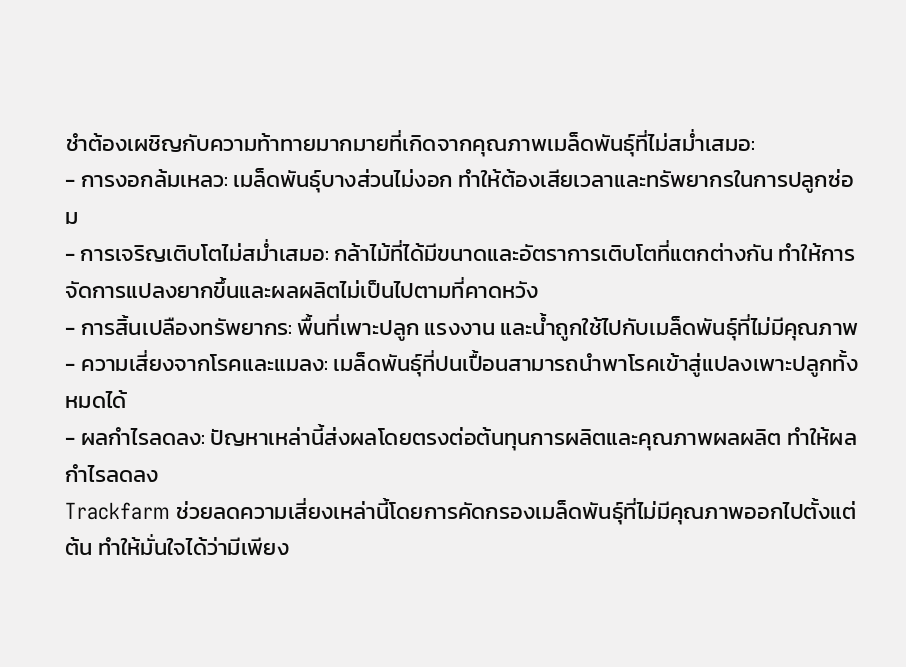ชำต้องเผชิญกับความท้าทายมากมายที่เกิดจากคุณภาพเมล็ดพันธุ์ที่ไม่สม่ำเสมอ:
- การงอกล้มเหลว: เมล็ดพันธุ์บางส่วนไม่งอก ทำให้ต้องเสียเวลาและทรัพยากรในการปลูกซ่อม
- การเจริญเติบโตไม่สม่ำเสมอ: กล้าไม้ที่ได้มีขนาดและอัตราการเติบโตที่แตกต่างกัน ทำให้การจัดการแปลงยากขึ้นและผลผลิตไม่เป็นไปตามที่คาดหวัง
- การสิ้นเปลืองทรัพยากร: พื้นที่เพาะปลูก แรงงาน และน้ำถูกใช้ไปกับเมล็ดพันธุ์ที่ไม่มีคุณภาพ
- ความเสี่ยงจากโรคและแมลง: เมล็ดพันธุ์ที่ปนเปื้อนสามารถนำพาโรคเข้าสู่แปลงเพาะปลูกทั้งหมดได้
- ผลกำไรลดลง: ปัญหาเหล่านี้ส่งผลโดยตรงต่อต้นทุนการผลิตและคุณภาพผลผลิต ทำให้ผลกำไรลดลง
Trackfarm ช่วยลดความเสี่ยงเหล่านี้โดยการคัดกรองเมล็ดพันธุ์ที่ไม่มีคุณภาพออกไปตั้งแต่ต้น ทำให้มั่นใจได้ว่ามีเพียง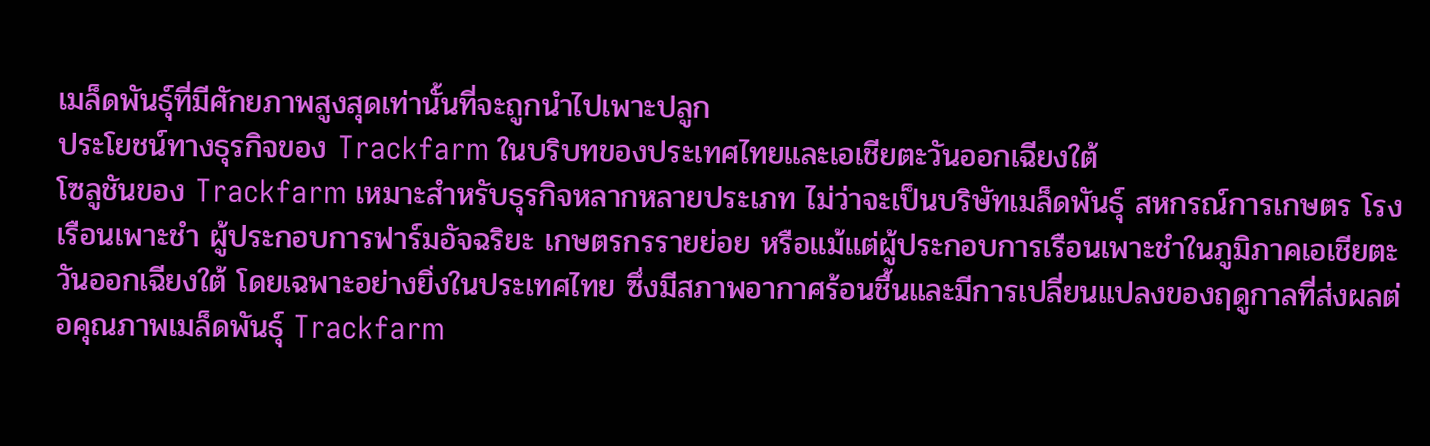เมล็ดพันธุ์ที่มีศักยภาพสูงสุดเท่านั้นที่จะถูกนำไปเพาะปลูก
ประโยชน์ทางธุรกิจของ Trackfarm ในบริบทของประเทศไทยและเอเชียตะวันออกเฉียงใต้
โซลูชันของ Trackfarm เหมาะสำหรับธุรกิจหลากหลายประเภท ไม่ว่าจะเป็นบริษัทเมล็ดพันธุ์ สหกรณ์การเกษตร โรงเรือนเพาะชำ ผู้ประกอบการฟาร์มอัจฉริยะ เกษตรกรรายย่อย หรือแม้แต่ผู้ประกอบการเรือนเพาะชำในภูมิภาคเอเชียตะวันออกเฉียงใต้ โดยเฉพาะอย่างยิ่งในประเทศไทย ซึ่งมีสภาพอากาศร้อนชื้นและมีการเปลี่ยนแปลงของฤดูกาลที่ส่งผลต่อคุณภาพเมล็ดพันธุ์ Trackfarm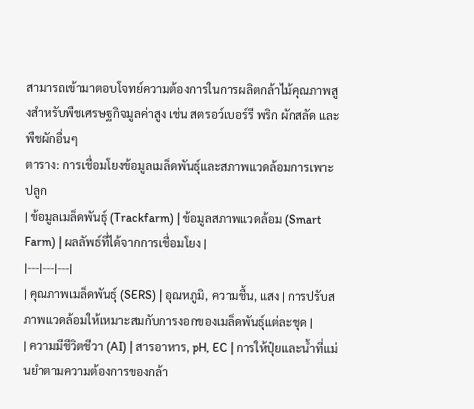สามารถเข้ามาตอบโจทย์ความต้องการในการผลิตกล้าไม้คุณภาพสูงสำหรับพืชเศรษฐกิจมูลค่าสูง เช่น สตรอว์เบอร์รี พริก ผักสลัด และพืชผักอื่นๆ
ตาราง: การเชื่อมโยงข้อมูลเมล็ดพันธุ์และสภาพแวดล้อมการเพาะปลูก
| ข้อมูลเมล็ดพันธุ์ (Trackfarm) | ข้อมูลสภาพแวดล้อม (Smart Farm) | ผลลัพธ์ที่ได้จากการเชื่อมโยง |
|---|---|---|
| คุณภาพเมล็ดพันธุ์ (SERS) | อุณหภูมิ, ความชื้น, แสง | การปรับสภาพแวดล้อมให้เหมาะสมกับการงอกของเมล็ดพันธุ์แต่ละชุด |
| ความมีชีวิตชีวา (AI) | สารอาหาร, pH, EC | การให้ปุ๋ยและน้ำที่แม่นยำตามความต้องการของกล้า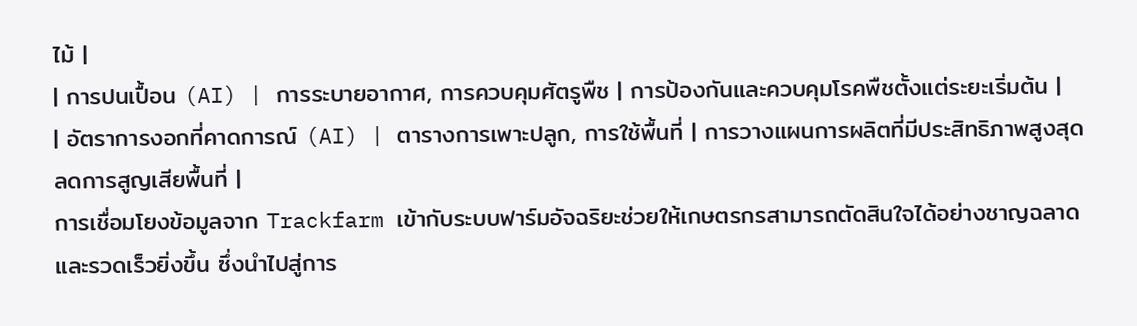ไม้ |
| การปนเปื้อน (AI) | การระบายอากาศ, การควบคุมศัตรูพืช | การป้องกันและควบคุมโรคพืชตั้งแต่ระยะเริ่มต้น |
| อัตราการงอกที่คาดการณ์ (AI) | ตารางการเพาะปลูก, การใช้พื้นที่ | การวางแผนการผลิตที่มีประสิทธิภาพสูงสุด ลดการสูญเสียพื้นที่ |
การเชื่อมโยงข้อมูลจาก Trackfarm เข้ากับระบบฟาร์มอัจฉริยะช่วยให้เกษตรกรสามารถตัดสินใจได้อย่างชาญฉลาดและรวดเร็วยิ่งขึ้น ซึ่งนำไปสู่การ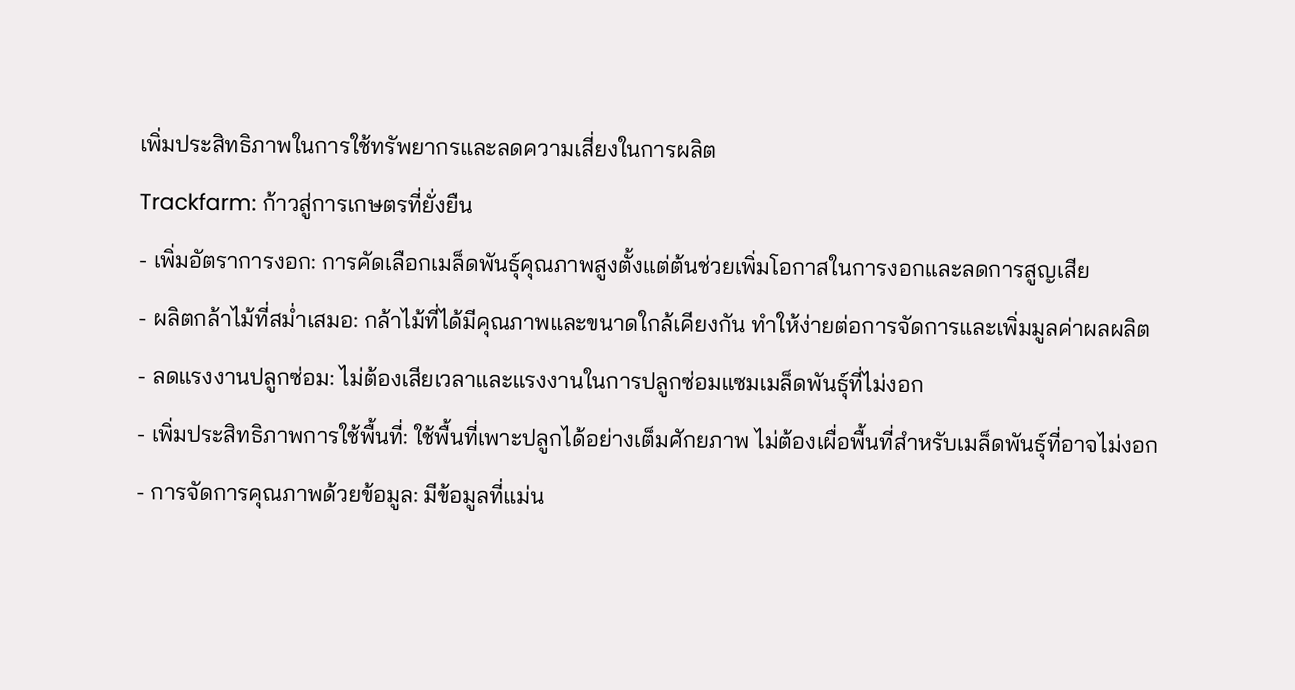เพิ่มประสิทธิภาพในการใช้ทรัพยากรและลดความเสี่ยงในการผลิต
Trackfarm: ก้าวสู่การเกษตรที่ยั่งยืน
- เพิ่มอัตราการงอก: การคัดเลือกเมล็ดพันธุ์คุณภาพสูงตั้งแต่ต้นช่วยเพิ่มโอกาสในการงอกและลดการสูญเสีย
- ผลิตกล้าไม้ที่สม่ำเสมอ: กล้าไม้ที่ได้มีคุณภาพและขนาดใกล้เคียงกัน ทำให้ง่ายต่อการจัดการและเพิ่มมูลค่าผลผลิต
- ลดแรงงานปลูกซ่อม: ไม่ต้องเสียเวลาและแรงงานในการปลูกซ่อมแซมเมล็ดพันธุ์ที่ไม่งอก
- เพิ่มประสิทธิภาพการใช้พื้นที่: ใช้พื้นที่เพาะปลูกได้อย่างเต็มศักยภาพ ไม่ต้องเผื่อพื้นที่สำหรับเมล็ดพันธุ์ที่อาจไม่งอก
- การจัดการคุณภาพด้วยข้อมูล: มีข้อมูลที่แม่น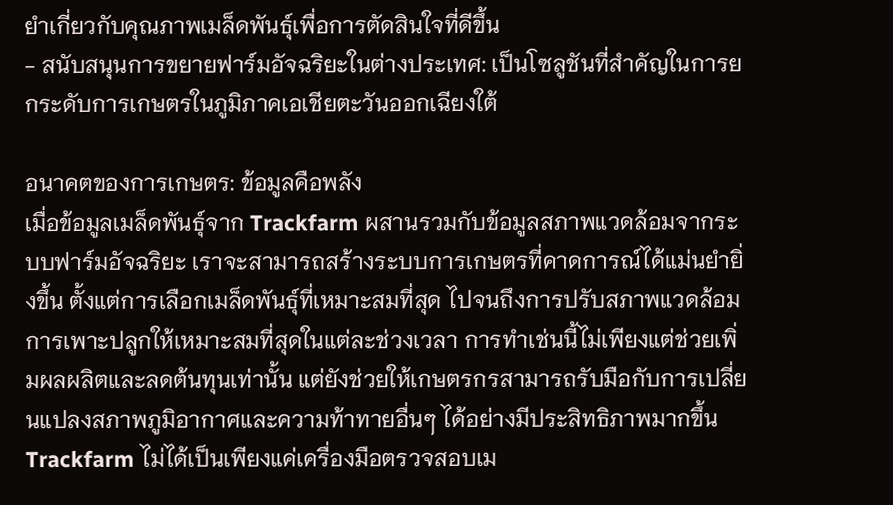ยำเกี่ยวกับคุณภาพเมล็ดพันธุ์เพื่อการตัดสินใจที่ดีขึ้น
- สนับสนุนการขยายฟาร์มอัจฉริยะในต่างประเทศ: เป็นโซลูชันที่สำคัญในการยกระดับการเกษตรในภูมิภาคเอเชียตะวันออกเฉียงใต้

อนาคตของการเกษตร: ข้อมูลคือพลัง
เมื่อข้อมูลเมล็ดพันธุ์จาก Trackfarm ผสานรวมกับข้อมูลสภาพแวดล้อมจากระบบฟาร์มอัจฉริยะ เราจะสามารถสร้างระบบการเกษตรที่คาดการณ์ได้แม่นยำยิ่งขึ้น ตั้งแต่การเลือกเมล็ดพันธุ์ที่เหมาะสมที่สุด ไปจนถึงการปรับสภาพแวดล้อมการเพาะปลูกให้เหมาะสมที่สุดในแต่ละช่วงเวลา การทำเช่นนี้ไม่เพียงแต่ช่วยเพิ่มผลผลิตและลดต้นทุนเท่านั้น แต่ยังช่วยให้เกษตรกรสามารถรับมือกับการเปลี่ยนแปลงสภาพภูมิอากาศและความท้าทายอื่นๆ ได้อย่างมีประสิทธิภาพมากขึ้น
Trackfarm ไม่ได้เป็นเพียงแค่เครื่องมือตรวจสอบเม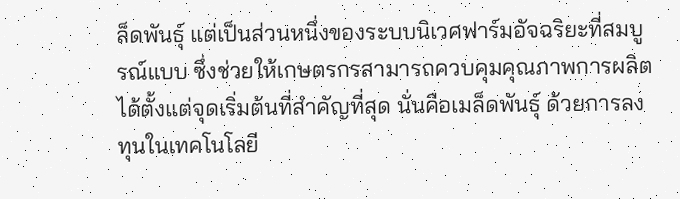ล็ดพันธุ์ แต่เป็นส่วนหนึ่งของระบบนิเวศฟาร์มอัจฉริยะที่สมบูรณ์แบบ ซึ่งช่วยให้เกษตรกรสามารถควบคุมคุณภาพการผลิตได้ตั้งแต่จุดเริ่มต้นที่สำคัญที่สุด นั่นคือเมล็ดพันธุ์ ด้วยการลงทุนในเทคโนโลยี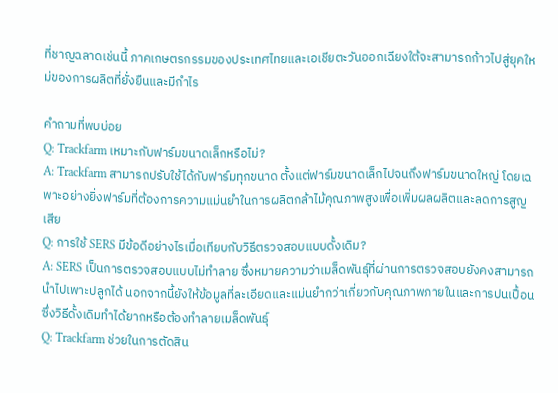ที่ชาญฉลาดเช่นนี้ ภาคเกษตรกรรมของประเทศไทยและเอเชียตะวันออกเฉียงใต้จะสามารถก้าวไปสู่ยุคใหม่ของการผลิตที่ยั่งยืนและมีกำไร

คำถามที่พบบ่อย
Q: Trackfarm เหมาะกับฟาร์มขนาดเล็กหรือไม่?
A: Trackfarm สามารถปรับใช้ได้กับฟาร์มทุกขนาด ตั้งแต่ฟาร์มขนาดเล็กไปจนถึงฟาร์มขนาดใหญ่ โดยเฉพาะอย่างยิ่งฟาร์มที่ต้องการความแม่นยำในการผลิตกล้าไม้คุณภาพสูงเพื่อเพิ่มผลผลิตและลดการสูญเสีย
Q: การใช้ SERS มีข้อดีอย่างไรเมื่อเทียบกับวิธีตรวจสอบแบบดั้งเดิม?
A: SERS เป็นการตรวจสอบแบบไม่ทำลาย ซึ่งหมายความว่าเมล็ดพันธุ์ที่ผ่านการตรวจสอบยังคงสามารถนำไปเพาะปลูกได้ นอกจากนี้ยังให้ข้อมูลที่ละเอียดและแม่นยำกว่าเกี่ยวกับคุณภาพภายในและการปนเปื้อน ซึ่งวิธีดั้งเดิมทำได้ยากหรือต้องทำลายเมล็ดพันธุ์
Q: Trackfarm ช่วยในการตัดสิน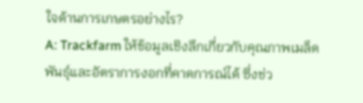ใจด้านการเกษตรอย่างไร?
A: Trackfarm ให้ข้อมูลเชิงลึกเกี่ยวกับคุณภาพเมล็ดพันธุ์และอัตราการงอกที่คาดการณ์ได้ ซึ่งช่ว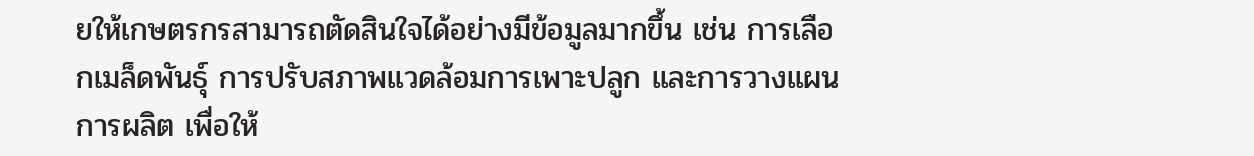ยให้เกษตรกรสามารถตัดสินใจได้อย่างมีข้อมูลมากขึ้น เช่น การเลือกเมล็ดพันธุ์ การปรับสภาพแวดล้อมการเพาะปลูก และการวางแผนการผลิต เพื่อให้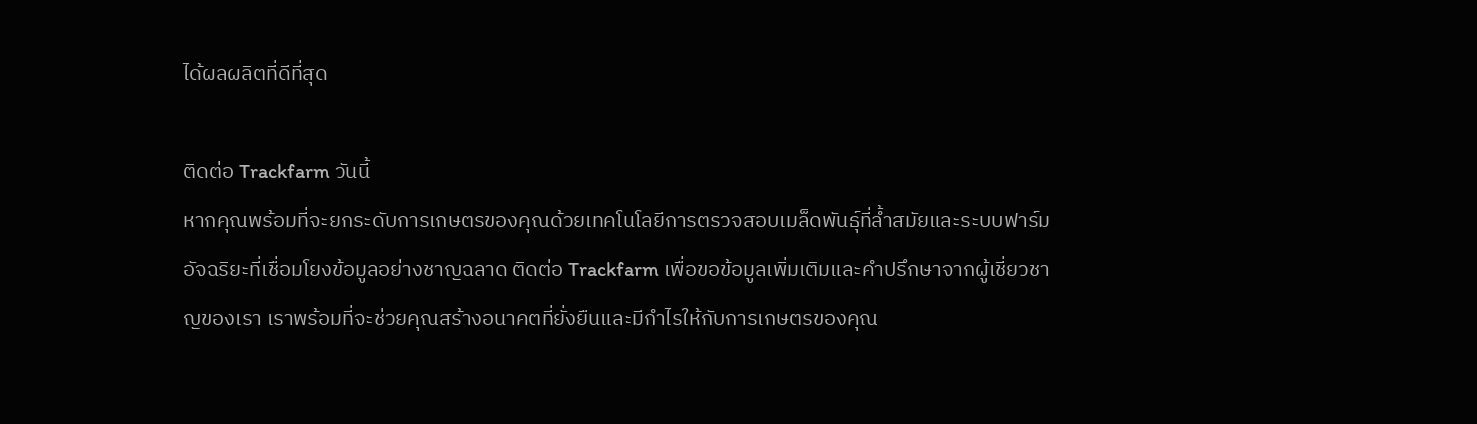ได้ผลผลิตที่ดีที่สุด

ติดต่อ Trackfarm วันนี้
หากคุณพร้อมที่จะยกระดับการเกษตรของคุณด้วยเทคโนโลยีการตรวจสอบเมล็ดพันธุ์ที่ล้ำสมัยและระบบฟาร์มอัจฉริยะที่เชื่อมโยงข้อมูลอย่างชาญฉลาด ติดต่อ Trackfarm เพื่อขอข้อมูลเพิ่มเติมและคำปรึกษาจากผู้เชี่ยวชาญของเรา เราพร้อมที่จะช่วยคุณสร้างอนาคตที่ยั่งยืนและมีกำไรให้กับการเกษตรของคุณ